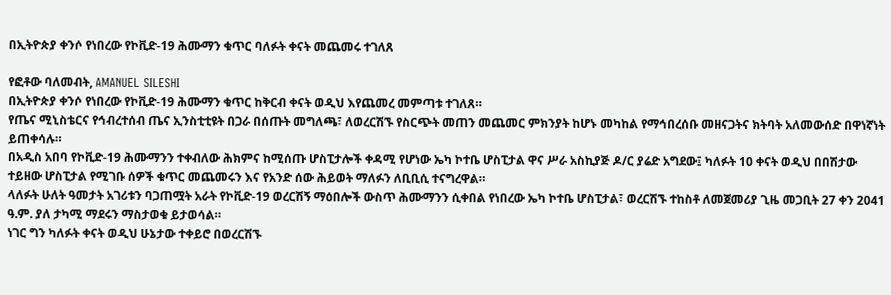በኢትዮጵያ ቀንሶ የነበረው የኮቪድ-19 ሕሙማን ቁጥር ባለፉት ቀናት መጨመሩ ተገለጸ

የፎቶው ባለመብት, AMANUEL SILESHI
በኢትዮጵያ ቀንሶ የነበረው የኮቪድ-19 ሕሙማን ቁጥር ከቅርብ ቀናት ወዲህ እየጨመረ መምጣቱ ተገለጸ።
የጤና ሚኒስቴርና የኅብረተሰብ ጤና ኢንስቲቲዩት በጋራ በሰጡት መግለጫ፣ ለወረርሽኙ የስርጭት መጠን መጨመር ምክንያት ከሆኑ መካከል የማኅበረሰቡ መዘናጋትና ክትባት አለመውሰድ በዋነኛነት ይጠቀሳሉ።
በአዲስ አበባ የኮቪድ-19 ሕሙማንን ተቀብለው ሕክምና ከሚሰጡ ሆስፒታሎች ቀዳሚ የሆነው ኤካ ኮተቤ ሆስፒታል ዋና ሥራ አስኪያጅ ዶ/ር ያሬድ አግደው፤ ካለፉት 10 ቀናት ወዲህ በበሽታው ተይዘው ሆስፒታል የሚገቡ ሰዎች ቁጥር መጨመሩን እና የአንድ ሰው ሕይወት ማለፉን ለቢቢሲ ተናግረዋል።
ላለፉት ሁለት ዓመታት አገሪቱን ባጋጠሟት አራት የኮቪድ-19 ወረርሽኝ ማዕበሎች ውስጥ ሕሙማንን ሲቀበል የነበረው ኤካ ኮተቤ ሆስፒታል፣ ወረርሽኙ ተከስቶ ለመጀመሪያ ጊዜ መጋቢት 27 ቀን 2041 ዓ.ም. ያለ ታካሚ ማደሩን ማስታወቁ ይታወሳል።
ነገር ግን ካለፉት ቀናት ወዲህ ሁኔታው ተቀይሮ በወረርሽኙ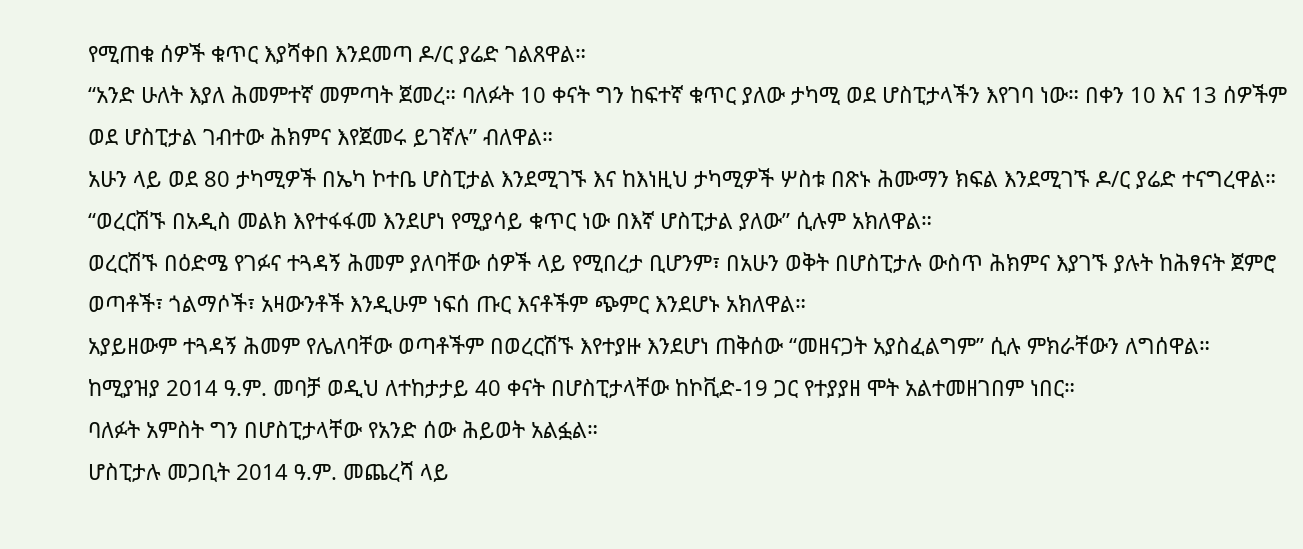የሚጠቁ ሰዎች ቁጥር እያሻቀበ እንደመጣ ዶ/ር ያሬድ ገልጸዋል።
“አንድ ሁለት እያለ ሕመምተኛ መምጣት ጀመረ። ባለፉት 10 ቀናት ግን ከፍተኛ ቁጥር ያለው ታካሚ ወደ ሆስፒታላችን እየገባ ነው። በቀን 10 እና 13 ሰዎችም ወደ ሆስፒታል ገብተው ሕክምና እየጀመሩ ይገኛሉ” ብለዋል።
አሁን ላይ ወደ 80 ታካሚዎች በኤካ ኮተቤ ሆስፒታል እንደሚገኙ እና ከእነዚህ ታካሚዎች ሦስቱ በጽኑ ሕሙማን ክፍል እንደሚገኙ ዶ/ር ያሬድ ተናግረዋል።
“ወረርሽኙ በአዲስ መልክ እየተፋፋመ እንደሆነ የሚያሳይ ቁጥር ነው በእኛ ሆስፒታል ያለው” ሲሉም አክለዋል።
ወረርሽኙ በዕድሜ የገፉና ተጓዳኝ ሕመም ያለባቸው ሰዎች ላይ የሚበረታ ቢሆንም፣ በአሁን ወቅት በሆስፒታሉ ውስጥ ሕክምና እያገኙ ያሉት ከሕፃናት ጀምሮ ወጣቶች፣ ጎልማሶች፣ አዛውንቶች እንዲሁም ነፍሰ ጡር እናቶችም ጭምር እንደሆኑ አክለዋል።
አያይዘውም ተጓዳኝ ሕመም የሌለባቸው ወጣቶችም በወረርሽኙ እየተያዙ እንደሆነ ጠቅሰው “መዘናጋት አያስፈልግም” ሲሉ ምክራቸውን ለግሰዋል።
ከሚያዝያ 2014 ዓ.ም. መባቻ ወዲህ ለተከታታይ 40 ቀናት በሆስፒታላቸው ከኮቪድ-19 ጋር የተያያዘ ሞት አልተመዘገበም ነበር።
ባለፉት አምስት ግን በሆስፒታላቸው የአንድ ሰው ሕይወት አልፏል።
ሆስፒታሉ መጋቢት 2014 ዓ.ም. መጨረሻ ላይ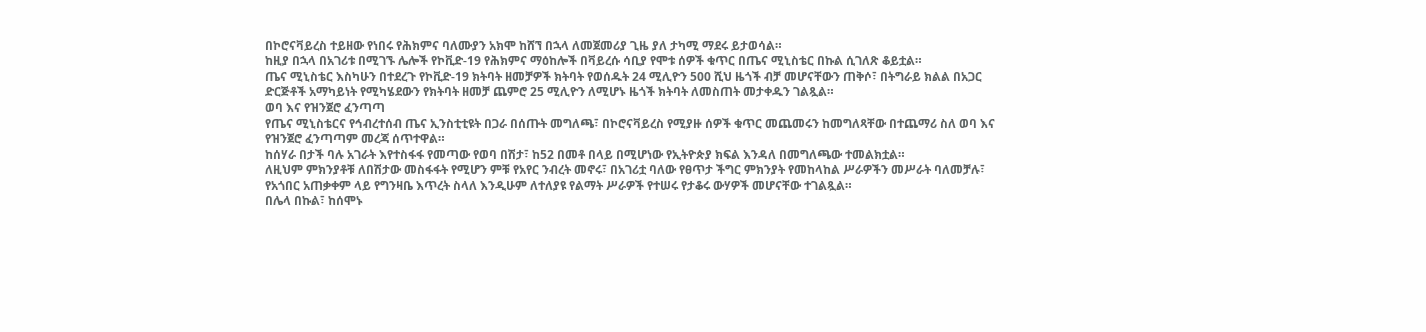በኮሮናቫይረስ ተይዘው የነበሩ የሕክምና ባለሙያን አክሞ ከሸኘ በኋላ ለመጀመሪያ ጊዜ ያለ ታካሚ ማደሩ ይታወሳል።
ከዚያ በኋላ በአገሪቱ በሚገኙ ሌሎች የኮቪድ-19 የሕክምና ማዕከሎች በቫይረሱ ሳቢያ የሞቱ ሰዎች ቁጥር በጤና ሚኒስቴር በኩል ሲገለጽ ቆይቷል።
ጤና ሚኒስቴር እስካሁን በተደረጉ የኮቪድ-19 ክትባት ዘመቻዎች ክትባት የወሰዱት 24 ሚሊዮን 500 ሺህ ዜጎች ብቻ መሆናቸውን ጠቅሶ፣ በትግራይ ክልል በአጋር ድርጅቶች አማካይነት የሚካሄደውን የክትባት ዘመቻ ጨምሮ 25 ሚሊዮን ለሚሆኑ ዜጎች ክትባት ለመስጠት መታቀዱን ገልጿል።
ወባ እና የዝንጀሮ ፈንጣጣ
የጤና ሚኒስቴርና የኅብረተሰብ ጤና ኢንስቲቲዩት በጋራ በሰጡት መግለጫ፣ በኮሮናቫይረስ የሚያዙ ሰዎች ቁጥር መጨመሩን ከመግለጻቸው በተጨማሪ ስለ ወባ እና የዝንጀሮ ፈንጣጣም መረጃ ሰጥተዋል።
ከሰሃራ በታች ባሉ አገራት እየተስፋፋ የመጣው የወባ በሽታ፣ ከ52 በመቶ በላይ በሚሆነው የኢትዮጵያ ክፍል እንዳለ በመግለጫው ተመልክቷል።
ለዚህም ምክንያቶቹ ለበሽታው መስፋፋት የሚሆን ምቹ የአየር ንብረት መኖሩ፣ በአገሪቷ ባለው የፀጥታ ችግር ምክንያት የመከላከል ሥራዎችን መሥራት ባለመቻሉ፣ የአጎበር አጠቃቀም ላይ የግንዛቤ እጥረት ስላለ እንዲሁም ለተለያዩ የልማት ሥራዎች የተሠሩ የታቆሩ ውሃዎች መሆናቸው ተገልጿል።
በሌላ በኩል፣ ከሰሞኑ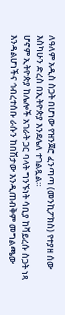ለዓለም አዲስ ስጋት በሆነው የዝንጀሮ ፈንጣጣ (መንኪፖክስ) የተያዘ ሰው እስካሁን ድረስ በኢትዮጵያ እንደሌለ ተገልጿል።
ሆኖም ኢትዮጵያ ከሌሎች አገራት ጋር ባላት ግንኙነት ሳቢያ ከቫይረሱ ስጋት ነጻ እንዳልሆነችና ኅብረተሰቡ ራሱን ከበሽታው እንዲጠብቅም መግልጫው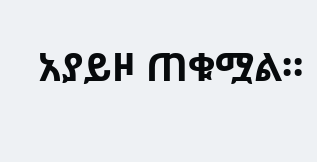አያይዞ ጠቁሟል።